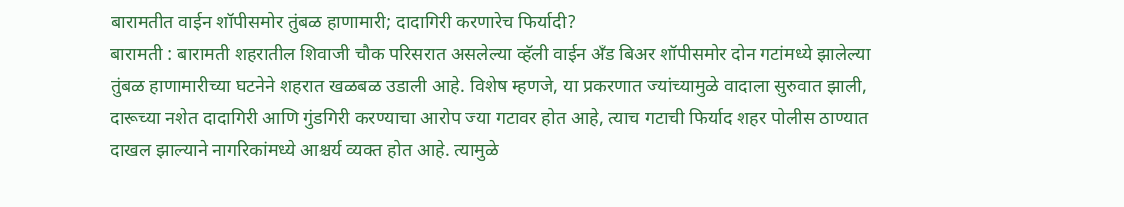बारामतीत वाईन शॉपीसमोर तुंबळ हाणामारी; दादागिरी करणारेच फिर्यादी?
बारामती : बारामती शहरातील शिवाजी चौक परिसरात असलेल्या व्हॅली वाईन अँड बिअर शॉपीसमोर दोन गटांमध्ये झालेल्या तुंबळ हाणामारीच्या घटनेने शहरात खळबळ उडाली आहे. विशेष म्हणजे, या प्रकरणात ज्यांच्यामुळे वादाला सुरुवात झाली, दारूच्या नशेत दादागिरी आणि गुंडगिरी करण्याचा आरोप ज्या गटावर होत आहे, त्याच गटाची फिर्याद शहर पोलीस ठाण्यात दाखल झाल्याने नागरिकांमध्ये आश्चर्य व्यक्त होत आहे. त्यामुळे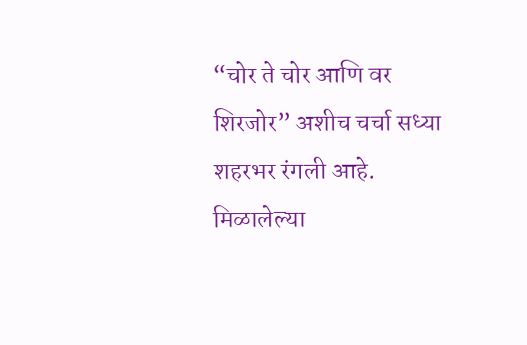“चोर ते चोर आणि वर शिरजोर” अशीच चर्चा सध्या शहरभर रंगली आहे.
मिळालेल्या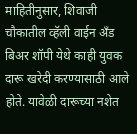माहितीनुसार, शिवाजी चौकातील व्हॅली वाईन अँड बिअर शॉपी येथे काही युवक दारू खरेदी करण्यासाठी आले होते. यावेळी दारूच्या नशेत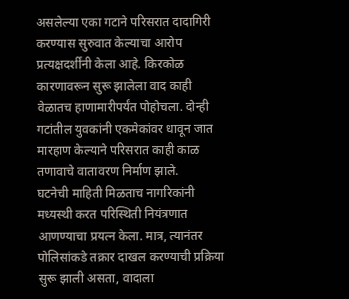असलेल्या एका गटाने परिसरात दादागिरी करण्यास सुरुवात केल्याचा आरोप प्रत्यक्षदर्शींनी केला आहे. किरकोळ कारणावरून सुरू झालेला वाद काही वेळातच हाणामारीपर्यंत पोहोचला. दोन्ही गटांतील युवकांनी एकमेकांवर धावून जात मारहाण केल्याने परिसरात काही काळ तणावाचे वातावरण निर्माण झाले.
घटनेची माहिती मिळताच नागरिकांनी मध्यस्थी करत परिस्थिती नियंत्रणात आणण्याचा प्रयत्न केला. मात्र, त्यानंतर पोलिसांकडे तक्रार दाखल करण्याची प्रक्रिया सुरू झाली असता, वादाला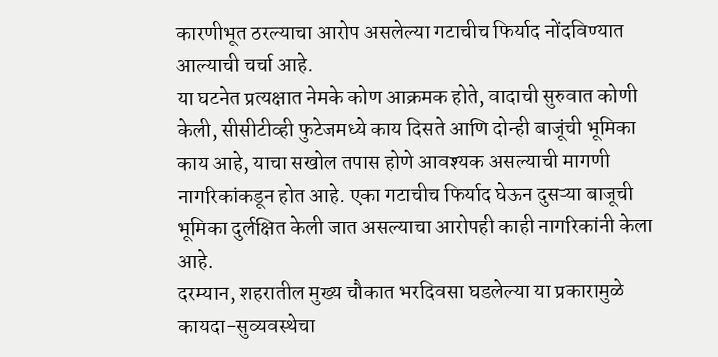कारणीभूत ठरल्याचा आरोप असलेल्या गटाचीच फिर्याद नोंदविण्यात आल्याची चर्चा आहे.
या घटनेत प्रत्यक्षात नेमके कोण आक्रमक होते, वादाची सुरुवात कोणी केली, सीसीटीव्ही फुटेजमध्ये काय दिसते आणि दोन्ही बाजूंची भूमिका काय आहे, याचा सखोल तपास होणे आवश्यक असल्याची मागणी नागरिकांकडून होत आहे. एका गटाचीच फिर्याद घेऊन दुसऱ्या बाजूची भूमिका दुर्लक्षित केली जात असल्याचा आरोपही काही नागरिकांनी केला आहे.
दरम्यान, शहरातील मुख्य चौकात भरदिवसा घडलेल्या या प्रकारामुळे कायदा-सुव्यवस्थेचा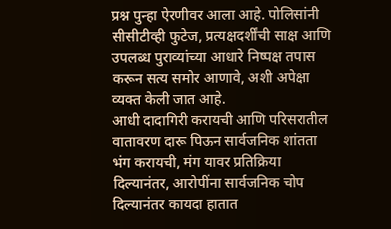प्रश्न पुन्हा ऐरणीवर आला आहे. पोलिसांनी सीसीटीव्ही फुटेज, प्रत्यक्षदर्शींची साक्ष आणि उपलब्ध पुराव्यांच्या आधारे निष्पक्ष तपास करून सत्य समोर आणावे, अशी अपेक्षा व्यक्त केली जात आहे.
आधी दादागिरी करायची आणि परिसरातील वातावरण दारू पिऊन सार्वजनिक शांतता भंग करायची, मंग यावर प्रतिक्रिया दिल्यानंतर, आरोपींना सार्वजनिक चोप दिल्यानंतर कायदा हातात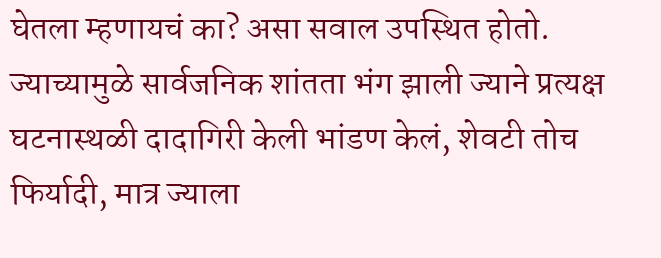घेतला म्हणायचं का? असा सवाल उपस्थित होतो. ज्याच्यामुळे सार्वजनिक शांतता भंग झाली ज्याने प्रत्यक्ष घटनास्थळी दादागिरी केली भांडण केलं, शेवटी तोच फिर्यादी, मात्र ज्याला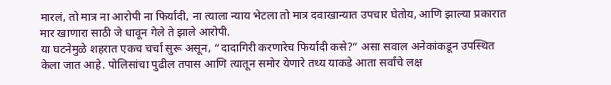मारलं, तो मात्र ना आरोपी ना फिर्यादी, ना त्याला न्याय भेटला तो मात्र दवाखान्यात उपचार घेतोय, आणि झाल्या प्रकारात मार खाणारा साठी जे धावून गेले ते झाले आरोपी.
या घटनेमुळे शहरात एकच चर्चा सुरू असून, “दादागिरी करणारेच फिर्यादी कसे?” असा सवाल अनेकांकडून उपस्थित केला जात आहे. पोलिसांचा पुढील तपास आणि त्यातून समोर येणारे तथ्य याकडे आता सर्वांचे लक्ष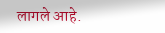लागले आहे.